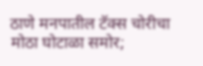ठाणे मनपातील टॅक्स चोरीचा मोठा घोटाळा समोर;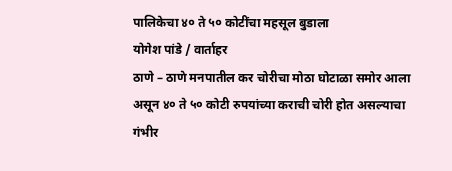पालिकेचा ४० ते ५० कोटींचा महसूल बुडाला
योगेश पांडे / वार्ताहर
ठाणे – ठाणे मनपातील कर चोरीचा मोठा घोटाळा समोर आला असून ४० ते ५० कोटी रुपयांच्या कराची चोरी होत असल्याचा गंभीर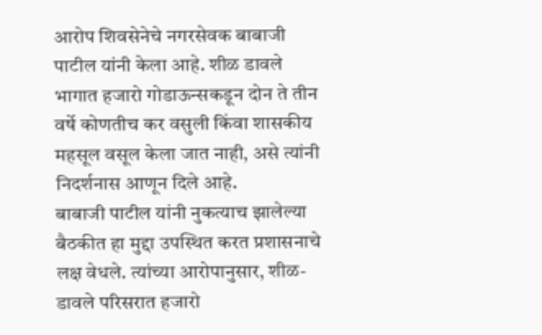आरोप शिवसेनेचे नगरसेवक बाबाजी पाटील यांनी केला आहे. शीळ डावले भागात हजारो गोडाऊन्सकडून दोन ते तीन वर्षे कोणतीच कर वसुली किंवा शासकीय महसूल वसूल केला जात नाही, असे त्यांनी निदर्शनास आणून दिले आहे.
बाबाजी पाटील यांनी नुकत्याच झालेल्या बैठकीत हा मुद्दा उपस्थित करत प्रशासनाचे लक्ष वेधले. त्यांच्या आरोपानुसार, शीळ-डावले परिसरात हजारो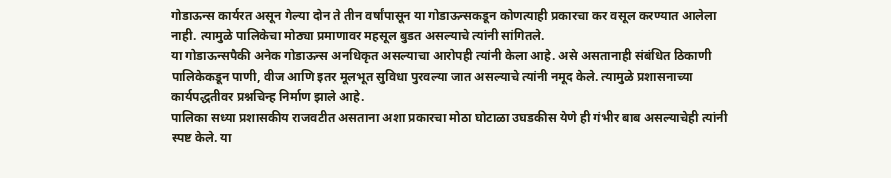गोडाऊन्स कार्यरत असून गेल्या दोन ते तीन वर्षांपासून या गोडाऊन्सकडून कोणत्याही प्रकारचा कर वसूल करण्यात आलेला नाही. त्यामुळे पालिकेचा मोठ्या प्रमाणावर महसूल बुडत असल्याचे त्यांनी सांगितले.
या गोडाऊन्सपैकी अनेक गोडाऊन्स अनधिकृत असल्याचा आरोपही त्यांनी केला आहे. असे असतानाही संबंधित ठिकाणी पालिकेकडून पाणी, वीज आणि इतर मूलभूत सुविधा पुरवल्या जात असल्याचे त्यांनी नमूद केले. त्यामुळे प्रशासनाच्या कार्यपद्धतीवर प्रश्नचिन्ह निर्माण झाले आहे.
पालिका सध्या प्रशासकीय राजवटीत असताना अशा प्रकारचा मोठा घोटाळा उघडकीस येणे ही गंभीर बाब असल्याचेही त्यांनी स्पष्ट केले. या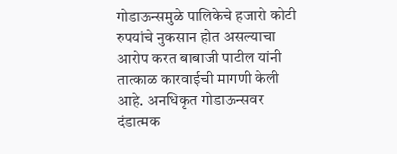गोडाऊन्समुळे पालिकेचे हजारो कोटी रुपयांचे नुकसान होत असल्याचा आरोप करत बाबाजी पाटील यांनी तात्काळ कारवाईची मागणी केली आहे. अनधिकृत गोडाऊन्सवर दंडात्मक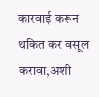कारवाई करून थकित कर वसूल करावा,अशी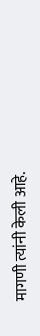मागणी त्यांनी केली आहे.